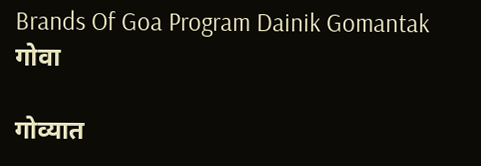Brands Of Goa Program Dainik Gomantak
गोवा

गोव्यात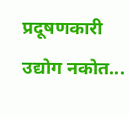प्रदूषणकारी उद्योग नकोत...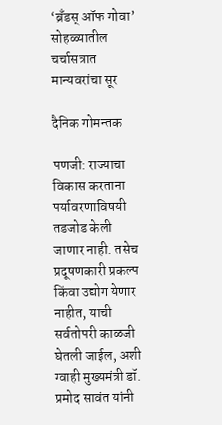‘ब्रँडस्‌ ऑफ गोवा’ सोहळ्यातील चर्चासत्रात मान्‍यवरांचा सूर

दैनिक गोमन्तक

पणजी: राज्‍याचा विकास करताना पर्यावरणाविषयी तडजोड केली जाणार नाही. तसेच प्रदूषणकारी प्रकल्‍प किंवा उद्योग येणार नाहीत, याची सर्वतोपरी काळजी घेतली जाईल, अशी ग्‍वाही मुख्यमंत्री डॉ. प्रमोद सावंत यांनी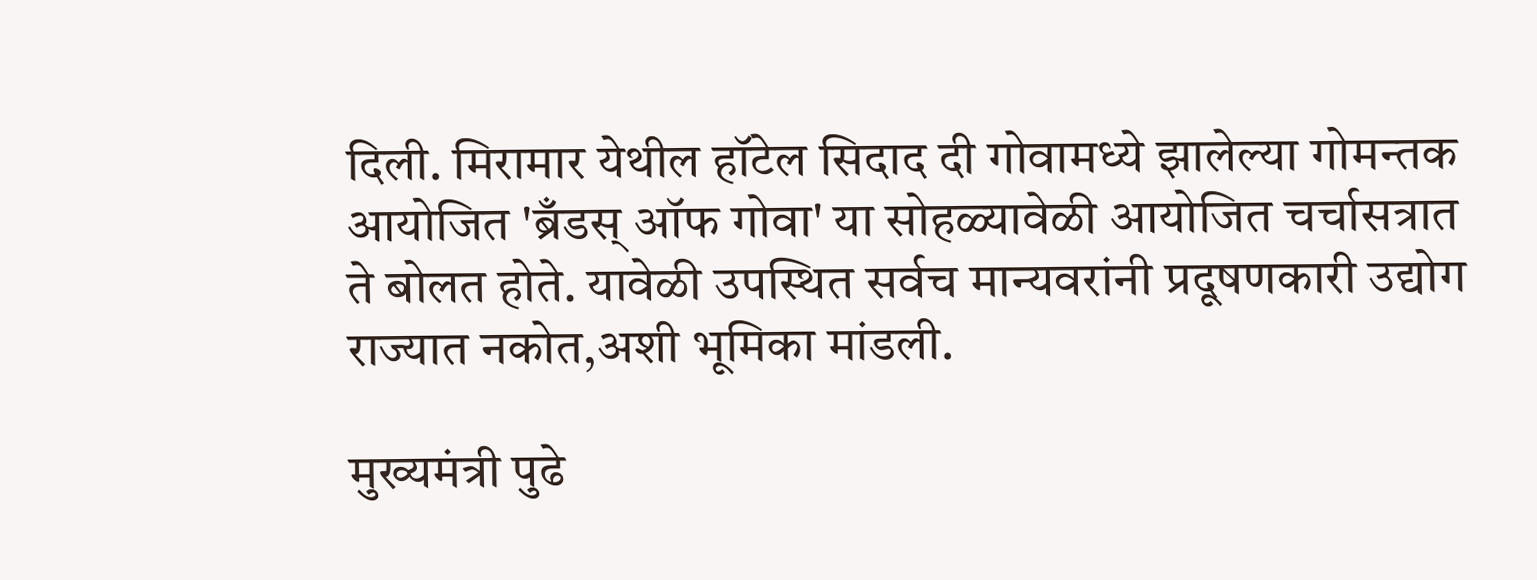दिली. मिरामार येथील हॉटेल सिदाद दी गोवामध्ये झालेल्‍या गोमन्‍तक आयोजित 'ब्रँडस्‌ ऑफ गोवा' या सोहळ्यावेळी आयोजित चर्चासत्रात ते बोलत होते. यावेळी उपस्थित सर्वच मान्यवरांनी प्रदूषणकारी उद्योग राज्यात नकोत,अशी भूमिका मांडली.

मुख्यमंत्री पुढे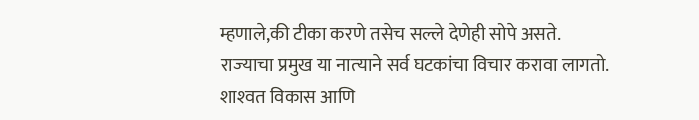म्हणाले,की टीका करणे तसेच सल्ले देणेही सोपे असते. राज्‍याचा प्रमुख या नात्‍याने सर्व घटकांचा विचार करावा लागतो. शाश्‍वत विकास आणि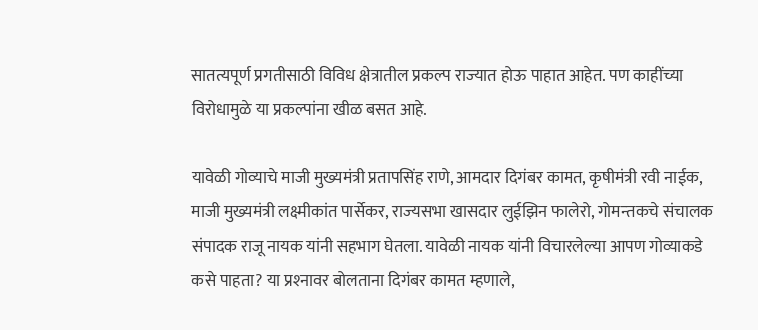सातत्यपूर्ण प्रगतीसाठी विविध क्षेत्रातील प्रकल्‍प राज्‍यात होऊ पाहात आहेत. पण काहींच्‍या विरोधामुळे या प्रकल्‍पांना खीळ बसत आहे.

यावेळी गोव्‍याचे माजी मुख्यमंत्री प्रतापसिंह राणे, आमदार दिगंबर कामत, कृषीमंत्री रवी नाईक, माजी मुख्यमंत्री लक्ष्मीकांत पार्सेकर, राज्‍यसभा खासदार लुईझिन फालेरो, गोमन्‍तकचे संचालक संपादक राजू नायक यांनी सहभाग घेतला. यावेळी नायक यांनी विचारलेल्‍या आपण गोव्‍याकडे कसे पाहता? या प्रश्‍नावर बोलताना दिगंबर कामत म्‍हणाले,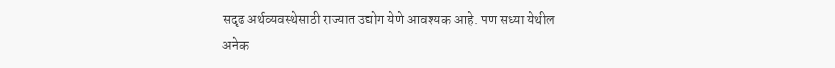सदृढ अर्थव्‍यवस्‍थेसाठी राज्‍यात उद्योग येणे आवश्‍यक आहे. पण सध्या येथील अनेक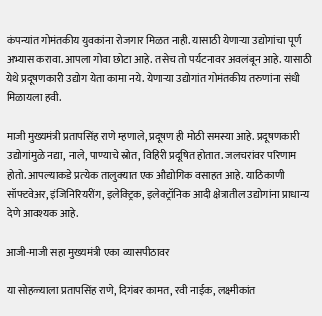कंपन्‍यांत गोमंतकीय युवकांना रोजगार मिळत नाही. यासाठी येणाऱ्या उद्योगांचा पूर्ण अभ्यास करावा. आपला गोवा छोटा आहे. तसेच तो पर्यटनावर अवलंबून आहे. यासाठी येथे प्रदूषणकारी उद्योग येता कामा नये. येणाऱ्या उद्योगांत गोमंतकीय तरुणांना संधी मिळायला हवी.

माजी मुख्यमंत्री प्रतापसिंह राणे म्‍हणाले, प्रदूषण ही मोठी समस्या आहे. प्रदूषणकारी उद्योगांमुळे नद्या, नाले, पाण्याचे स्रोत, विहिरी प्रदूषित होतात. जलचरांवर परिणाम होतो. आपल्‍याकडे प्रत्‍येक तालुक्‍यात एक औद्योगिक वसाहत आहे. याठिकाणी सॉफ्टवेअर, इंजिनिरियरींग, इलेक्‍ट्रिक, इलेक्ट्रॉनिक आदी क्षेत्रातील उद्योगांना प्राधान्‍य देणे आवश्‍यक आहे.

आजी-माजी सहा मुख्यमंत्री एका व्‍यासपीठावर

या सोहळ्याला प्रतापसिंह राणे, दिगंबर कामत, रवी नाईक, लक्ष्मीकांत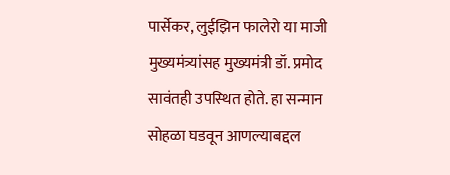पार्सेकर, लुईझिन फालेरो या माजी मुख्यमंत्र्यांसह मुख्यमंत्री डॉ. प्रमोद सावंतही उपस्‍थित होते. हा सन्मान सोहळा घडवून आणल्‍याबद्दल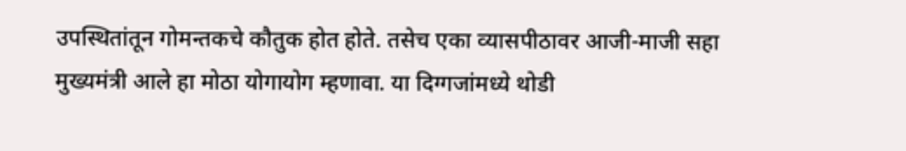उपस्‍थितांतून गोमन्‍तकचे कौतुक होत होते. तसेच एका व्‍यासपीठावर आजी-माजी सहा मुख्यमंत्री आले हा मोठा योगायोग म्हणावा. या दिग्गजांमध्ये थोडी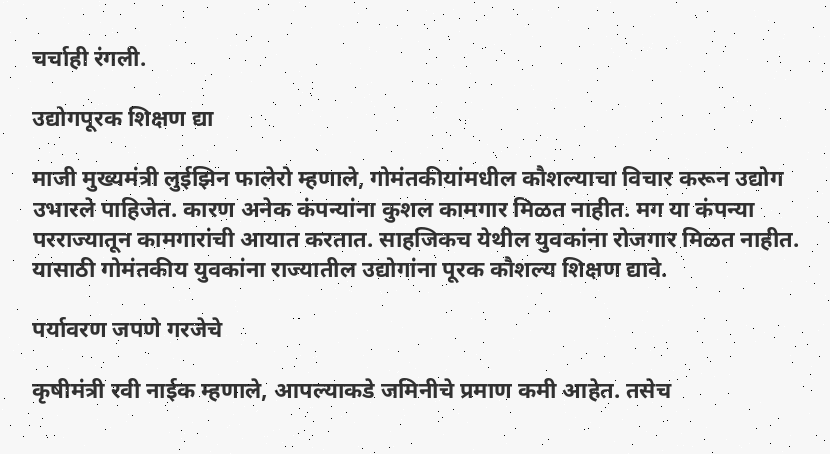चर्चाही रंगली.

उद्योगपूरक शिक्षण द्या

माजी मुख्यमंत्री लुईझिन फालेरो म्‍हणाले, गोमंतकीयांमधील कौशल्याचा विचार करून उद्योग उभारले पाहिजेत. कारण अनेक कंपन्‍यांना कुशल कामगार मिळत नाहीत. मग या कंपन्‍या परराज्‍यातून कामगारांची आयात करतात. साहजिकच येथील युवकांना रोजगार मिळत नाहीत. यासाठी गोमंतकीय युवकांना राज्‍यातील उद्योगांना पूरक कौशल्‍य शिक्षण द्यावे.

पर्यावरण जपणे गरजेचे

कृषीमंत्री रवी नाईक म्‍हणाले, आपल्‍याकडे जमिनीचे प्रमाण कमी आहेत. तसेच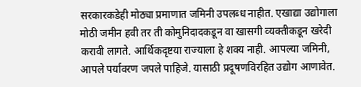सरकारकडेही मोठ्या प्रमाणात जमिनी उपलब्‍ध नाहीत. एखाद्या उद्योगाला मोठी जमीन हवी तर ती कोमुनिदादकडून वा खासगी व्‍यक्‍तीकडून खरेदी करावी लागते. आर्थिकदृष्टया राज्‍याला हे शक्‍य नाही. आपल्‍या जमिनी, आपले पर्यावरण जपले पाहिजे. यासाठी प्रदूषणविरहित उद्योग आणावेत.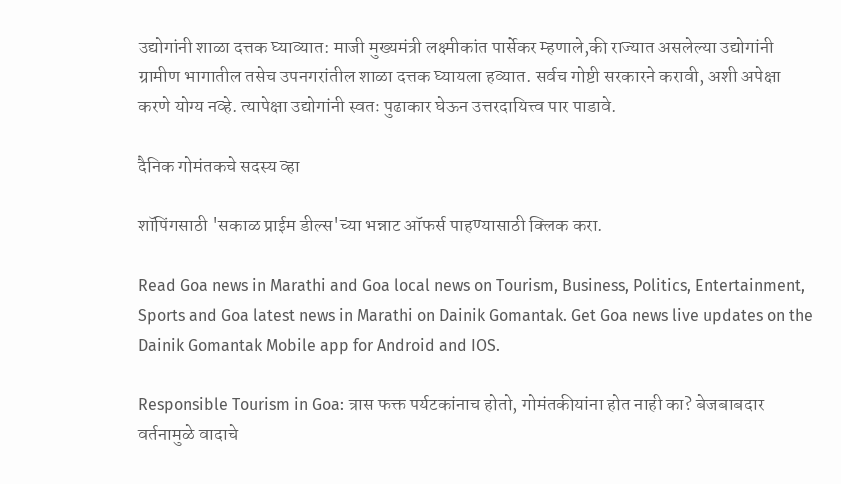उद्योगांनी शाळा दत्तक घ्याव्यात: माजी मुख्यमंत्री लक्ष्मीकांत पार्सेकर म्हणाले,की राज्‍यात असलेल्‍या उद्योगांनी ग्रामीण भागातील तसेच उपनगरांतील शाळा दत्तक घ्यायला हव्‍यात. सर्वच गोष्टी सरकारने करावी, अशी अपेक्षा करणे योग्‍य नव्‍हे. त्‍यापेक्षा उद्योगांनी स्‍वतः पुढाकार घेऊन उत्तरदायित्त्व पार पाडावे.

दैनिक गोमंतकचे सदस्य व्हा

शॉपिंगसाठी 'सकाळ प्राईम डील्स'च्या भन्नाट ऑफर्स पाहण्यासाठी क्लिक करा.

Read Goa news in Marathi and Goa local news on Tourism, Business, Politics, Entertainment, Sports and Goa latest news in Marathi on Dainik Gomantak. Get Goa news live updates on the Dainik Gomantak Mobile app for Android and IOS.

Responsible Tourism in Goa: त्रास फक्त पर्यटकांनाच होतो, गोमंतकीयांना होत नाही का? बेजबाबदार वर्तनामुळे वादाचे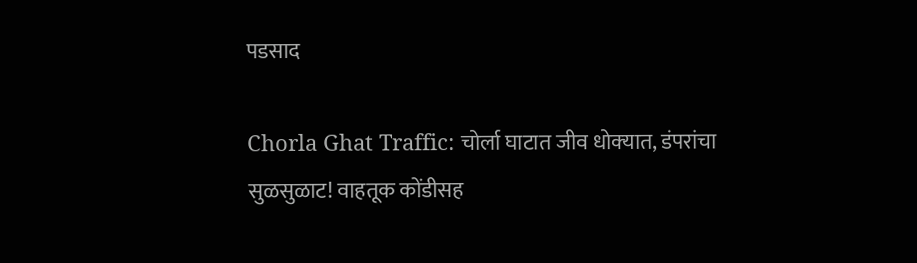पडसाद

Chorla Ghat Traffic: चोर्ला घाटात जीव धोक्‍यात, डंपरांचा सुळसुळाट! वाहतूक कोंडीसह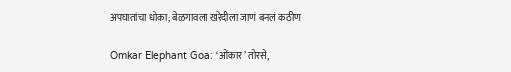अपघातांचा धोका; बेळगावला खरेदीला जाणं बनलं कठीण

Omkar Elephant Goa: ‘ओंकार’ तोरसे,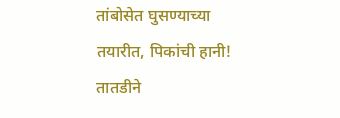तांबोसेत घुसण्याच्या तयारीत, पिकांची हानी! तातडीने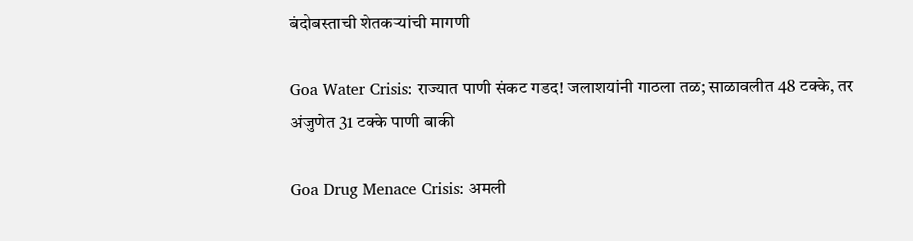बंदोबस्ताची शेतकऱ्यांची मागणी

Goa Water Crisis: राज्यात पाणी संकट गडद! जलाशयांनी गाठला तळ; साळावलीत 48 टक्के, तर अंजुणेत 31 टक्के पाणी बाकी

Goa Drug Menace Crisis: अमली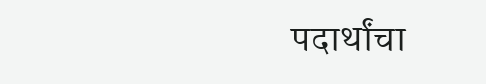पदार्थांचा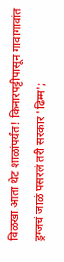विळखा आता थेट शाळांपर्यंत! किनारपट्टीपासून गावागावांत ड्रग्जचं जाळं पसरलं तरी सरकार 'ढिम्म';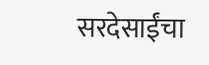सरदेसाईंचा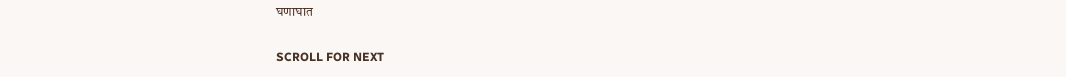घणाघात

SCROLL FOR NEXT